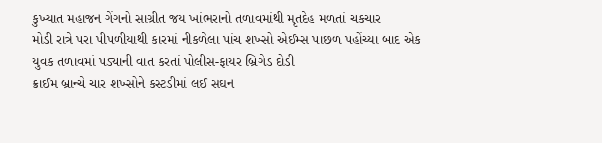કુખ્યાત મહાજન ગેંગનો સાગ્રીત જય ખાંભરાનો તળાવમાંથી મૃતદેહ મળતાં ચકચાર
મોડી રાત્રે પરા પીપળીયાથી કારમાં નીકળેલા પાંચ શખ્સો એઈમ્સ પાછળ પહોંચ્યા બાદ એક યુવક તળાવમાં પડ્યાની વાત કરતાં પોલીસ-ફાયર બ્રિગેડ દોડી
ક્રાઈમ બ્રાન્ચે ચાર શખ્સોને કસ્ટડીમાં લઈ સઘન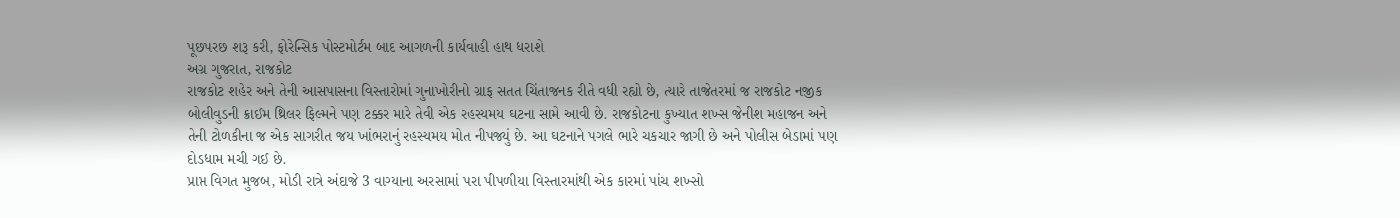પૂછપરછ શરૂ કરી, ફોરેન્સિક પોસ્ટમોર્ટમ બાદ આગળની કાર્યવાહી હાથ ધરાશે
અગ્ર ગુજરાત, રાજકોટ
રાજકોટ શહેર અને તેની આસપાસના વિસ્તારોમાં ગુનાખોરીનો ગ્રાફ સતત ચિંતાજનક રીતે વધી રહ્યો છે, ત્યારે તાજેતરમાં જ રાજકોટ નજીક બોલીવુડની ક્રાઈમ થ્રિલર ફિલ્મને પણ ટક્કર મારે તેવી એક રહસ્યમય ઘટના સામે આવી છે. રાજકોટના કુખ્યાત શખ્સ જેનીશ મહાજન અને તેની ટોળકીના જ એક સાગરીત જય ખાંભરાનું રહસ્યમય મોત નીપજ્યું છે. આ ઘટનાને પગલે ભારે ચકચાર જાગી છે અને પોલીસ બેડામાં પણ દોડધામ મચી ગઈ છે.
પ્રાપ્ત વિગત મુજબ, મોડી રાત્રે અંદાજે 3 વાગ્યાના અરસામાં પરા પીપળીયા વિસ્તારમાંથી એક કારમાં પાંચ શખ્સો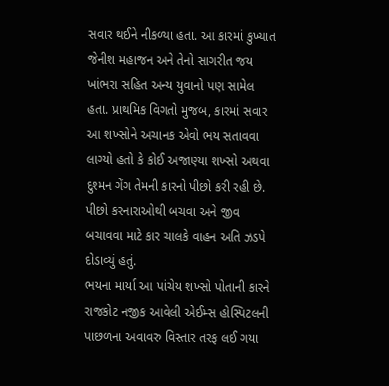સવાર થઈને નીકળ્યા હતા. આ કારમાં કુખ્યાત જેનીશ મહાજન અને તેનો સાગરીત જય ખાંભરા સહિત અન્ય યુવાનો પણ સામેલ હતા. પ્રાથમિક વિગતો મુજબ, કારમાં સવાર આ શખ્સોને અચાનક એવો ભય સતાવવા લાગ્યો હતો કે કોઈ અજાણ્યા શખ્સો અથવા દુશ્મન ગેંગ તેમની કારનો પીછો કરી રહી છે. પીછો કરનારાઓથી બચવા અને જીવ બચાવવા માટે કાર ચાલકે વાહન અતિ ઝડપે દોડાવ્યું હતું.
ભયના માર્યા આ પાંચેય શખ્સો પોતાની કારને રાજકોટ નજીક આવેલી એઈમ્સ હોસ્પિટલની પાછળના અવાવરુ વિસ્તાર તરફ લઈ ગયા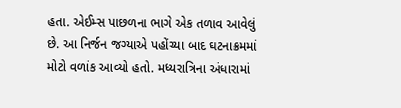હતા. એઈમ્સ પાછળના ભાગે એક તળાવ આવેલું છે. આ નિર્જન જગ્યાએ પહોંચ્યા બાદ ઘટનાક્રમમાં મોટો વળાંક આવ્યો હતો. મધ્યરાત્રિના અંધારામાં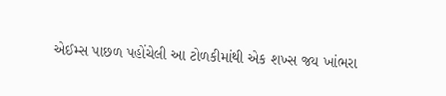એઈમ્સ પાછળ પહોંચેલી આ ટોળકીમાંથી એક શખ્સ જય ખાંભરા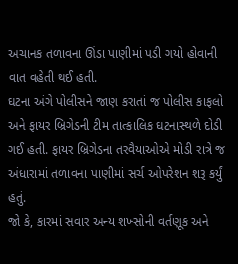અચાનક તળાવના ઊંડા પાણીમાં પડી ગયો હોવાની વાત વહેતી થઈ હતી.
ઘટના અંગે પોલીસને જાણ કરાતાં જ પોલીસ કાફલો અને ફાયર બ્રિગેડની ટીમ તાત્કાલિક ઘટનાસ્થળે દોડી ગઈ હતી. ફાયર બ્રિગેડના તરવૈયાઓએ મોડી રાત્રે જ અંધારામાં તળાવના પાણીમાં સર્ચ ઓપરેશન શરૂ કર્યું હતું.
જો કે, કારમાં સવાર અન્ય શખ્સોની વર્તણૂક અને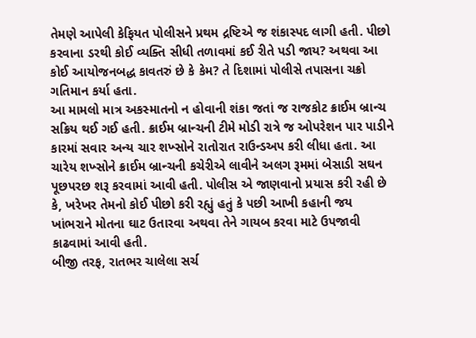તેમણે આપેલી કેફિયત પોલીસને પ્રથમ દ્રષ્ટિએ જ શંકાસ્પદ લાગી હતી. પીછો કરવાના ડરથી કોઈ વ્યક્તિ સીધી તળાવમાં કઈ રીતે પડી જાય? અથવા આ કોઈ આયોજનબદ્ધ કાવતરું છે કે કેમ? તે દિશામાં પોલીસે તપાસના ચક્રો ગતિમાન કર્યા હતા.
આ મામલો માત્ર અકસ્માતનો ન હોવાની શંકા જતાં જ રાજકોટ ક્રાઈમ બ્રાન્ચ સક્રિય થઈ ગઈ હતી. ક્રાઈમ બ્રાન્ચની ટીમે મોડી રાત્રે જ ઓપરેશન પાર પાડીને કારમાં સવાર અન્ય ચાર શખ્સોને રાતોરાત રાઉન્ડઅપ કરી લીધા હતા. આ ચારેય શખ્સોને ક્રાઈમ બ્રાન્ચની કચેરીએ લાવીને અલગ રૂમમાં બેસાડી સઘન પૂછપરછ શરૂ કરવામાં આવી હતી. પોલીસ એ જાણવાનો પ્રયાસ કરી રહી છે કે, ખરેખર તેમનો કોઈ પીછો કરી રહ્યું હતું કે પછી આખી કહાની જય ખાંભરાને મોતના ઘાટ ઉતારવા અથવા તેને ગાયબ કરવા માટે ઉપજાવી કાઢવામાં આવી હતી.
બીજી તરફ, રાતભર ચાલેલા સર્ચ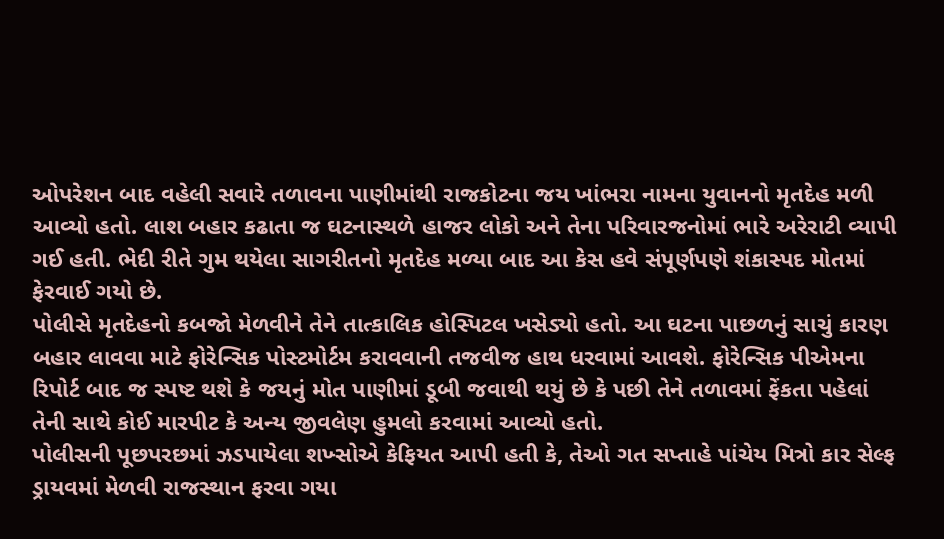ઓપરેશન બાદ વહેલી સવારે તળાવના પાણીમાંથી રાજકોટના જય ખાંભરા નામના યુવાનનો મૃતદેહ મળી આવ્યો હતો. લાશ બહાર કઢાતા જ ઘટનાસ્થળે હાજર લોકો અને તેના પરિવારજનોમાં ભારે અરેરાટી વ્યાપી ગઈ હતી. ભેદી રીતે ગુમ થયેલા સાગરીતનો મૃતદેહ મળ્યા બાદ આ કેસ હવે સંપૂર્ણપણે શંકાસ્પદ મોતમાં ફેરવાઈ ગયો છે.
પોલીસે મૃતદેહનો કબજો મેળવીને તેને તાત્કાલિક હોસ્પિટલ ખસેડ્યો હતો. આ ઘટના પાછળનું સાચું કારણ બહાર લાવવા માટે ફોરેન્સિક પોસ્ટમોર્ટમ કરાવવાની તજવીજ હાથ ધરવામાં આવશે. ફોરેન્સિક પીએમના રિપોર્ટ બાદ જ સ્પષ્ટ થશે કે જયનું મોત પાણીમાં ડૂબી જવાથી થયું છે કે પછી તેને તળાવમાં ફેંકતા પહેલાં તેની સાથે કોઈ મારપીટ કે અન્ય જીવલેણ હુમલો કરવામાં આવ્યો હતો.
પોલીસની પૂછપરછમાં ઝડપાયેલા શખ્સોએ કેફિયત આપી હતી કે, તેઓ ગત સપ્તાહે પાંચેય મિત્રો કાર સેલ્ફ ડ્રાયવમાં મેળવી રાજસ્થાન ફરવા ગયા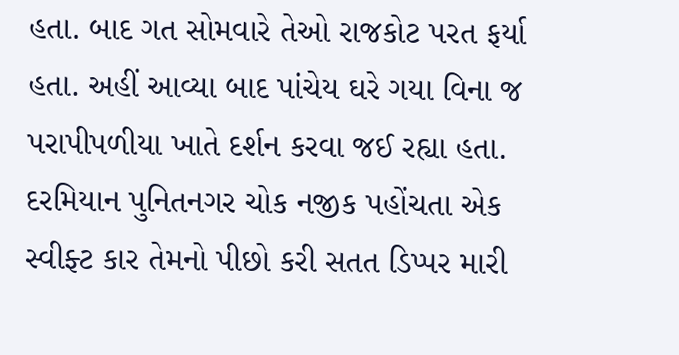હતા. બાદ ગત સોમવારે તેઓ રાજકોટ પરત ફર્યા હતા. અહીં આવ્યા બાદ પાંચેય ઘરે ગયા વિના જ પરાપીપળીયા ખાતે દર્શન કરવા જઈ રહ્યા હતા.
દરમિયાન પુનિતનગર ચોક નજીક પહોંચતા એક સ્વીફ્ટ કાર તેમનો પીછો કરી સતત ડિપ્પર મારી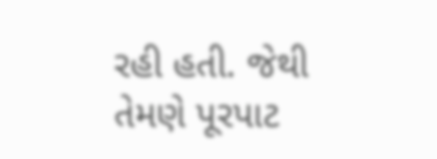રહી હતી. જેથી તેમણે પૂરપાટ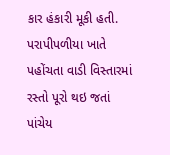કાર હંકારી મૂકી હતી. પરાપીપળીયા ખાતે પહોંચતા વાડી વિસ્તારમાં રસ્તો પૂરો થઇ જતાં પાંચેય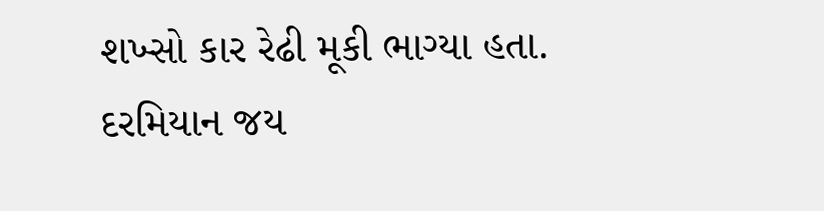શખ્સો કાર રેઢી મૂકી ભાગ્યા હતા. દરમિયાન જય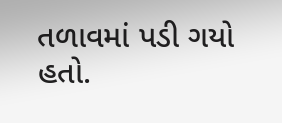તળાવમાં પડી ગયો હતો.